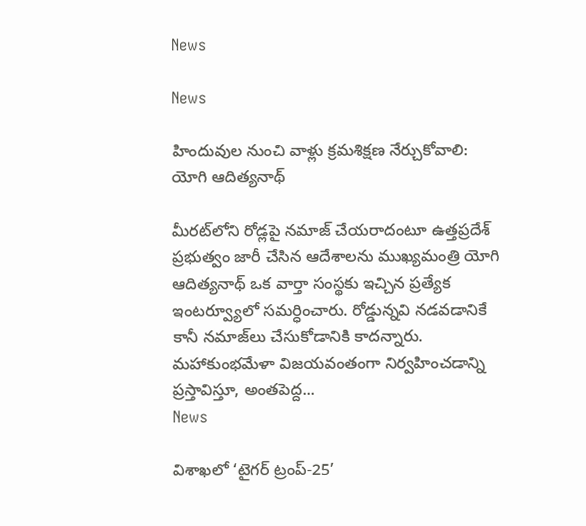News

News

హిందువుల నుంచి వాళ్లు క్రమశిక్షణ నేర్చుకోవాలి: యోగి ఆదిత్యనాథ్

మీరట్‌లోని రోడ్లపై నమాజ్ చేయరాదంటూ ఉత్తప్రదేశ్ ప్రభుత్వం జారీ చేసిన ఆదేశాలను ముఖ్యమంత్రి యోగి ఆదిత్యనాథ్ ఒక వార్తా సంస్థకు ఇచ్చిన ప్రత్యేక ఇంటర్వ్యూలో సమర్ధించారు. రోడ్డున్నవి నడవడానికే కానీ నమాజ్‌లు చేసుకోడానికి కాదన్నారు. మహాకుంభమేళా విజయవంతంగా నిర్వహించడాన్ని ప్రస్తావిస్తూ, అంతపెద్ద...
News

విశాఖలో ‘టైగర్ ట్రంప్-25’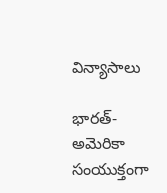విన్యాసాలు

భారత్-అమెరికా సంయుక్తంగా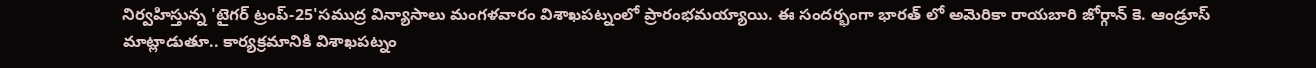నిర్వహిస్తున్న 'టైగర్ ట్రంప్-25'సముద్ర విన్యాసాలు మంగళవారం విశాఖపట్నంలో ప్రారంభమయ్యాయి. ఈ సందర్భంగా భారత్ లో అమెరికా రాయబారి జోర్గాన్ కె. ఆండ్రూస్ మాట్లాడుతూ.. కార్యక్రమానికి విశాఖపట్నం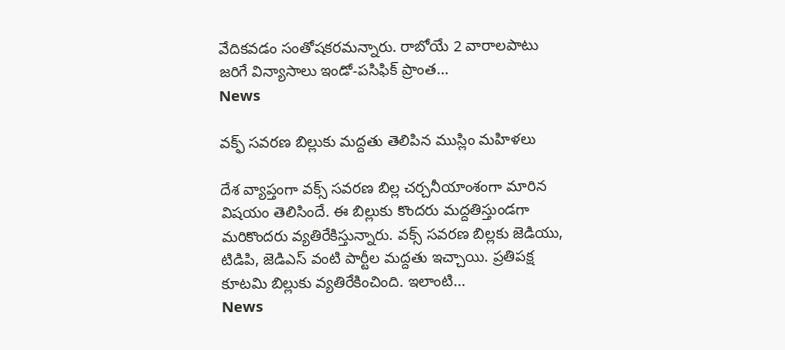వేదికవడం సంతోషకరమన్నారు. రాబోయే 2 వారాలపాటు జరిగే విన్యాసాలు ఇండో-పసిఫిక్ ప్రాంత...
News

వక్ఫ్ సవరణ బిల్లుకు మద్దతు తెలిపిన ముస్లిం మహిళలు

దేశ వ్యాప్తంగా వక్స్ సవరణ బిల్ల చర్చనీయాంశంగా మారిన విషయం తెలిసిందే. ఈ బిల్లుకు కొందరు మద్దతిస్తుండగా మరికొందరు వ్యతిరేకిస్తున్నారు. వక్స్ సవరణ బిల్లకు జెడియు, టిడిపి, జెడిఎస్ వంటి పార్టీల మద్దతు ఇచ్చాయి. ప్రతిపక్ష కూటమి బిల్లుకు వ్యతిరేకించింది. ఇలాంటి...
News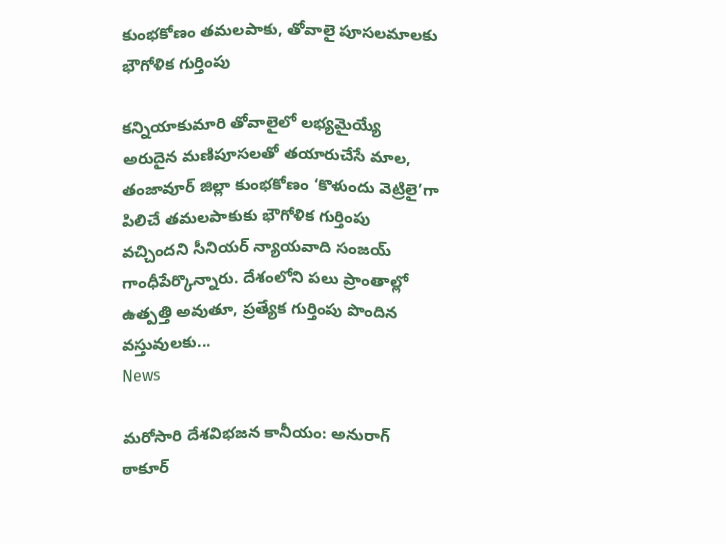కుంభకోణం తమలపాకు, తోవాలై పూసలమాలకు భౌగోళిక గుర్తింపు

కన్నియాకుమారి తోవాలైలో లభ్యమైయ్యే అరుదైన మణిపూసలతో తయారుచేసే మాల, తంజావూర్‌ జిల్లా కుంభకోణం ‘కొళుందు వెట్రిలై’గా పిలిచే తమలపాకుకు భౌగోళిక గుర్తింపు వచ్చిందని సీనియర్‌ న్యాయవాది సంజయ్‌ గాంధీపేర్కొన్నారు. దేశంలోని పలు ప్రాంతాల్లో ఉత్పత్తి అవుతూ, ప్రత్యేక గుర్తింపు పొందిన వస్తువులకు...
News

మరోసారి దేశవిభజన కానీయం: అనురాగ్ ఠాకూర్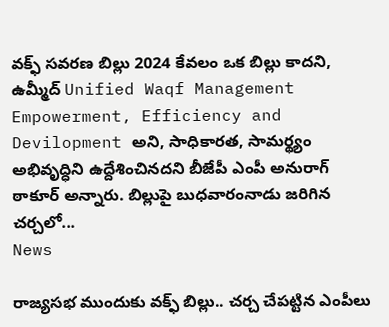వక్ఫ్ సవరణ బిల్లు 2024 కేవలం ఒక బిల్లు కాదని, ఉమ్మీద్ Unified Waqf Management Empowerment, Efficiency and Devilopment అని, సాధికారత, సామర్థ్యం అభివృద్ధిని ఉద్దేశించినదని బీజేపీ ఎంపీ అనురాగ్ ఠాకూర్ అన్నారు. బిల్లుపై బుధవారంనాడు జరిగిన చర్చలో...
News

రాజ్యసభ ముందుకు వక్ఫ్‌ బిల్లు.. చర్చ చేపట్టిన ఎంపీలు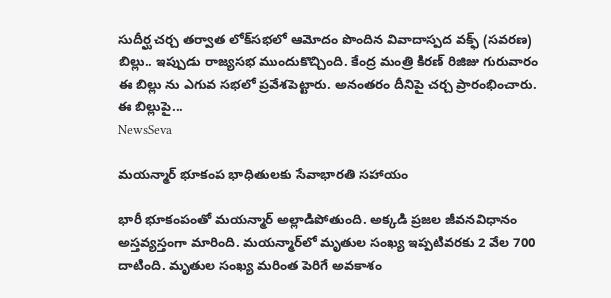సుదీర్ఘ చర్చ తర్వాత లోక్‌సభలో ఆమోదం పొందిన వివాదాస్పద వక్ఫ్‌ (సవరణ) బిల్లు.. ఇప్పుడు రాజ్యసభ ముందుకొచ్చింది. కేంద్ర మంత్రి కిరణ్‌ రిజిజు గురువారం ఈ బిల్లు ను ఎగువ సభలో ప్రవేశపెట్టారు. అనంతరం దీనిపై చర్చ ప్రారంభించారు. ఈ బిల్లుపై...
NewsSeva

మయన్మార్ భూకంప భాధితులకు సేవాభారతి సహాయం

భారీ భూకంపంతో మయన్మార్‌ అల్లాడిపోతుంది. అక్కడి ప్రజల జీవనవిధానం అస్తవ్యస్తంగా మారింది. మయన్మార్‌లో మృతుల సంఖ్య ఇప్పటివరకు 2 వేల 700 దాటింది. మృతుల సంఖ్య మరింత పెరిగే అవకాశం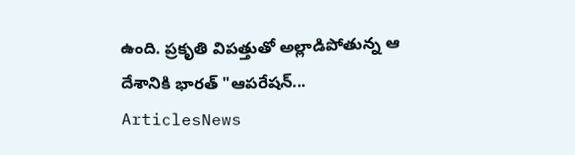ఉంది. ప్రకృతి విపత్తుతో అల్లాడిపోతున్న ఆ దేశానికి భారత్‌ "ఆపరేషన్...
ArticlesNews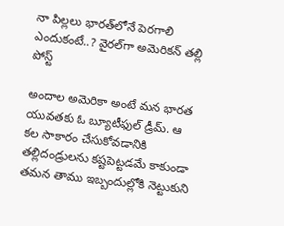నా పిల్లలు భారత్‌లోనే పెరగాలి ఎందుకంటే..? వైరల్‌గా అమెరికన్‌ తల్లి పోస్ట్‌

అందాల అమెరికా అంటే మన భారత యువతకు ఓ బ్యూటీఫుల్‌ డ్రీమ్‌. ఆ కల సాకారం చేసుకోవడానికి తల్లిదండ్రులను కష్టపెట్టడమే కాకుండా తమన తాము ఇబ్బందుల్లోకి నెట్టుకుని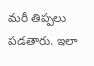మరీ తిప్పలు పడతారు. ఇలా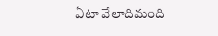ఏటా వేలాదిమంది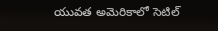యువత అమెరికాలో సెటిల్‌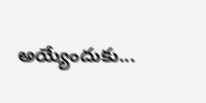అయ్యేందుకు...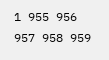1 955 956 957 958 959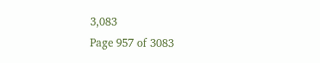3,083
Page 957 of 3083